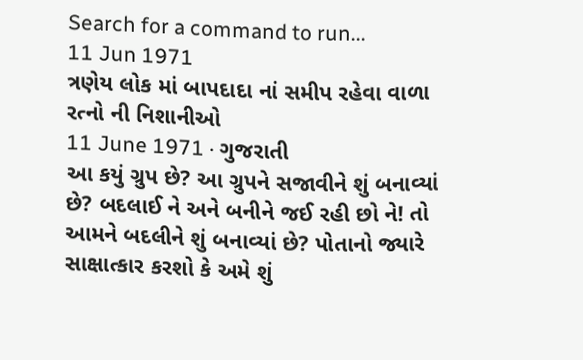Search for a command to run...
11 Jun 1971
ત્રણેય લોક માં બાપદાદા નાં સમીપ રહેવા વાળા રત્નો ની નિશાનીઓ
11 June 1971 · ગુજરાતી
આ કયું ગ્રુપ છે? આ ગ્રુપને સજાવીને શું બનાવ્યાં છે? બદલાઈ ને અને બનીને જઈ રહી છો ને! તો આમને બદલીને શું બનાવ્યાં છે? પોતાનો જ્યારે સાક્ષાત્કાર કરશો કે અમે શું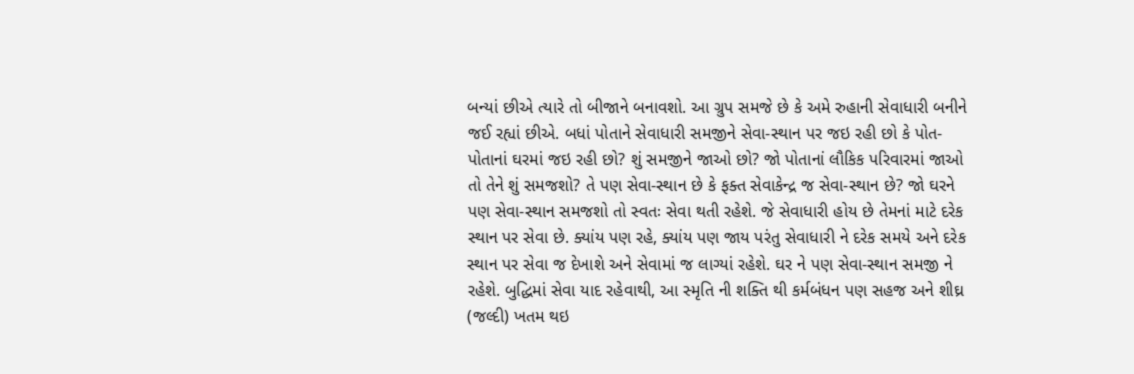બન્યાં છીએ ત્યારે તો બીજાને બનાવશો. આ ગ્રુપ સમજે છે કે અમે રુહાની સેવાધારી બનીને જઈ રહ્યાં છીએ. બધાં પોતાને સેવાધારી સમજીને સેવા-સ્થાન પર જઇ રહી છો કે પોત-પોતાનાં ઘરમાં જઇ રહી છો? શું સમજીને જાઓ છો? જો પોતાનાં લૌકિક પરિવારમાં જાઓ તો તેને શું સમજશો? તે પણ સેવા-સ્થાન છે કે ફક્ત સેવાકેન્દ્ર જ સેવા-સ્થાન છે? જો ઘરને પણ સેવા-સ્થાન સમજશો તો સ્વતઃ સેવા થતી રહેશે. જે સેવાધારી હોય છે તેમનાં માટે દરેક સ્થાન પર સેવા છે. ક્યાંય પણ રહે, ક્યાંય પણ જાય પરંતુ સેવાધારી ને દરેક સમયે અને દરેક સ્થાન પર સેવા જ દેખાશે અને સેવામાં જ લાગ્યાં રહેશે. ઘર ને પણ સેવા-સ્થાન સમજી ને રહેશે. બુદ્ધિમાં સેવા યાદ રહેવાથી, આ સ્મૃતિ ની શક્તિ થી કર્મબંધન પણ સહજ અને શીઘ્ર (જલ્દી) ખતમ થઇ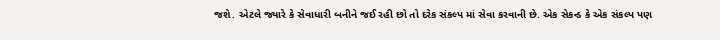જશે. એટલે જ્યારે કે સેવાધારી બનીને જઈ રહી છો તો દરેક સંકલ્પ માં સેવા કરવાની છે. એક સેકન્ડ કે એક સંકલ્પ પણ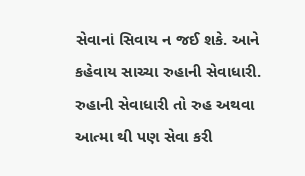સેવાનાં સિવાય ન જઈ શકે. આને કહેવાય સાચ્ચા રુહાની સેવાધારી. રુહાની સેવાધારી તો રુહ અથવા આત્મા થી પણ સેવા કરી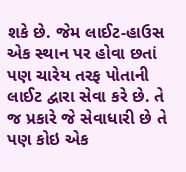શકે છે. જેમ લાઈટ-હાઉસ એક સ્થાન પર હોવા છતાં પણ ચારેય તરફ પોતાની લાઈટ દ્વારા સેવા કરે છે. તે જ પ્રકારે જે સેવાધારી છે તે પણ કોઇ એક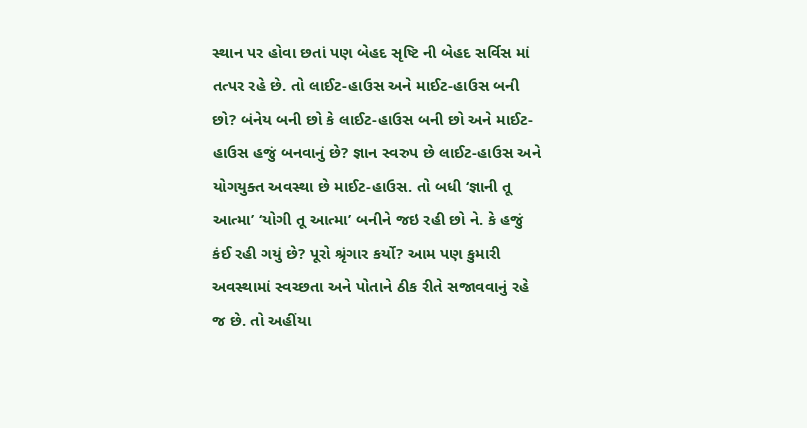સ્થાન પર હોવા છતાં પણ બેહદ સૃષ્ટિ ની બેહદ સર્વિસ માં તત્પર રહે છે. તો લાઈટ-હાઉસ અને માઈટ-હાઉસ બની છો? બંનેય બની છો કે લાઈટ-હાઉસ બની છો અને માઈટ-હાઉસ હજું બનવાનું છે? જ્ઞાન સ્વરુપ છે લાઈટ-હાઉસ અને યોગયુક્ત અવસ્થા છે માઈટ-હાઉસ. તો બધી ‘જ્ઞાની તૂ આત્મા’ ‘યોગી તૂ આત્મા’ બનીને જઇ રહી છો ને. કે હજું કંઈ રહી ગયું છે? પૂરો શ્રૃંગાર કર્યો? આમ પણ કુમારી અવસ્થામાં સ્વચ્છતા અને પોતાને ઠીક રીતે સજાવવાનું રહે જ છે. તો અહીંયા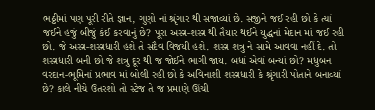ભઠ્ઠીમાં પણ પૂરી રીતે જ્ઞાન, ગુણો નાં શ્રૃંગાર થી સજાવ્યાં છે. સજીને જઈ રહી છો કે ત્યાં જઈને હજું બીજું કંઈ કરવાનું છે? પૂરા અસ્ત્ર-શસ્ત્ર થી તૈયાર થઈને યુદ્ધનાં મેદાન માં જઈ રહી છો. જે અસ્ત્ર-શસ્ત્રધારી હશે તે સદૈવ વિજયી હશે. શસ્ત્ર શત્રુ ને સામે આવવા નહીં દે. તો શસ્ત્રધારી બની છો જે શત્રુ દૂર થી જ જોઈને ભાગી જાય. બધાં એવાં બન્યાં છો? મધુબન વરદાન-ભૂમિનાં પ્રભાવ માં બોલી રહી છો કે અવિનાશી શસ્ત્રધારી કે શ્રૃંગારી પોતાને બનાવ્યાં છે? કાલે નીચે ઉતરશો તો સ્ટેજ તે જ પ્રમાણે ઊંચી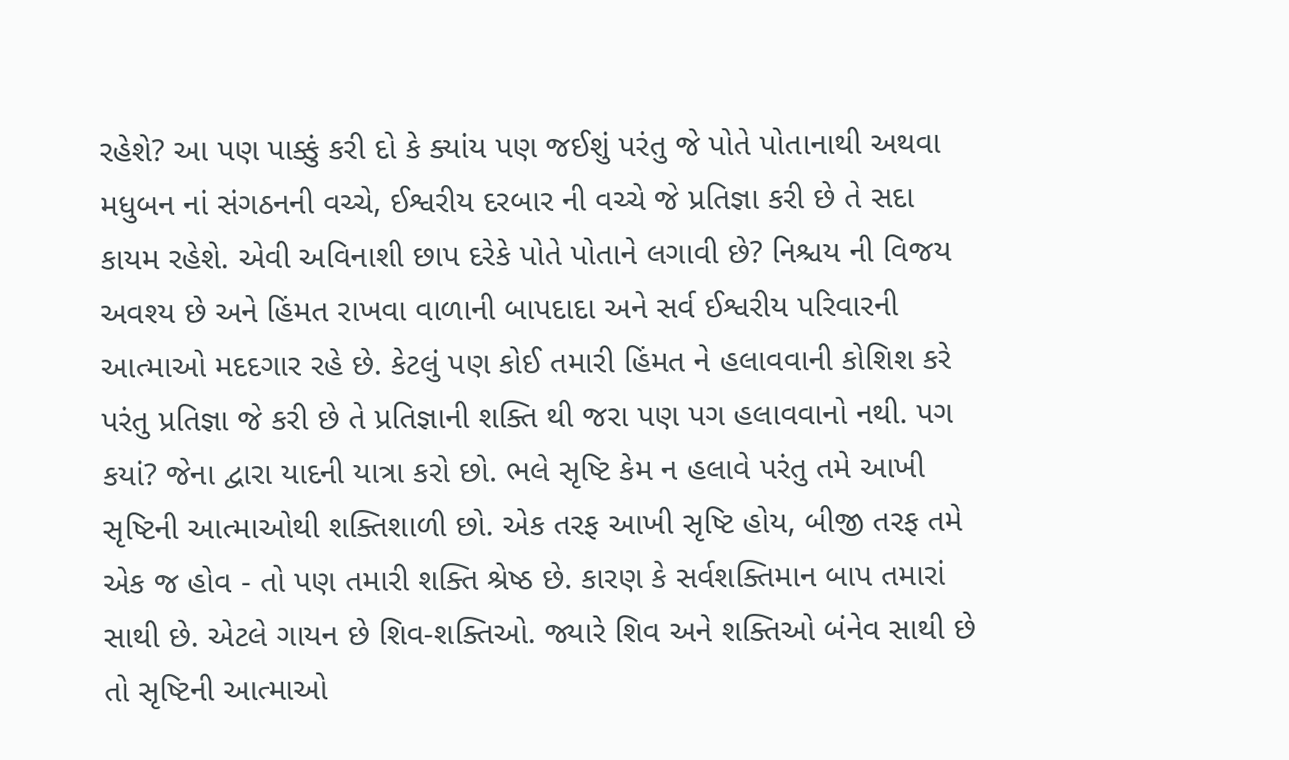રહેશે? આ પણ પાક્કું કરી દો કે ક્યાંય પણ જઈશું પરંતુ જે પોતે પોતાનાથી અથવા મધુબન નાં સંગઠનની વચ્ચે, ઈશ્વરીય દરબાર ની વચ્ચે જે પ્રતિજ્ઞા કરી છે તે સદા કાયમ રહેશે. એવી અવિનાશી છાપ દરેકે પોતે પોતાને લગાવી છે? નિશ્ચય ની વિજય અવશ્ય છે અને હિંમત રાખવા વાળાની બાપદાદા અને સર્વ ઈશ્વરીય પરિવારની આત્માઓ મદદગાર રહે છે. કેટલું પણ કોઈ તમારી હિંમત ને હલાવવાની કોશિશ કરે પરંતુ પ્રતિજ્ઞા જે કરી છે તે પ્રતિજ્ઞાની શક્તિ થી જરા પણ પગ હલાવવાનો નથી. પગ કયાં? જેના દ્વારા યાદની યાત્રા કરો છો. ભલે સૃષ્ટિ કેમ ન હલાવે પરંતુ તમે આખી સૃષ્ટિની આત્માઓથી શક્તિશાળી છો. એક તરફ આખી સૃષ્ટિ હોય, બીજી તરફ તમે એક જ હોવ - તો પણ તમારી શક્તિ શ્રેષ્ઠ છે. કારણ કે સર્વશક્તિમાન બાપ તમારાં સાથી છે. એટલે ગાયન છે શિવ-શક્તિઓ. જ્યારે શિવ અને શક્તિઓ બંનેવ સાથી છે તો સૃષ્ટિની આત્માઓ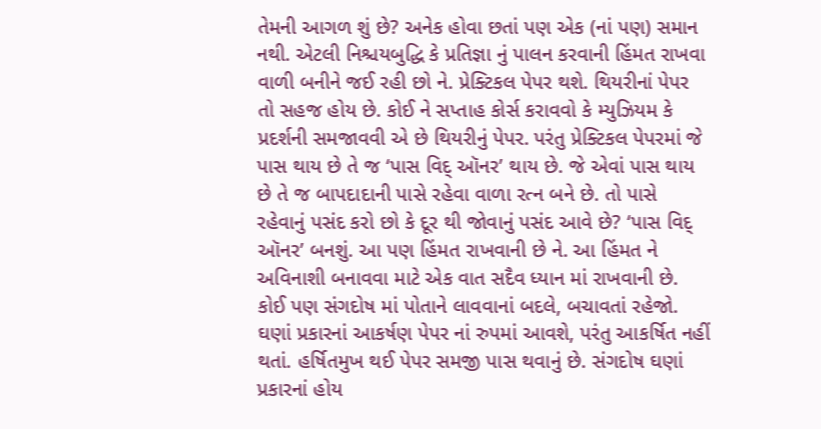તેમની આગળ શું છે? અનેક હોવા છતાં પણ એક (નાં પણ) સમાન નથી. એટલી નિશ્ચયબુદ્ધિ કે પ્રતિજ્ઞા નું પાલન કરવાની હિંમત રાખવા વાળી બનીને જઈ રહી છો ને. પ્રેક્ટિકલ પેપર થશે. થિયરીનાં પેપર તો સહજ હોય છે. કોઈ ને સપ્તાહ કોર્સ કરાવવો કે મ્યુઝિયમ કે પ્રદર્શની સમજાવવી એ છે થિયરીનું પેપર. પરંતુ પ્રેક્ટિકલ પેપરમાં જે પાસ થાય છે તે જ ‘પાસ વિદ્ ઑનર’ થાય છે. જે એવાં પાસ થાય છે તે જ બાપદાદાની પાસે રહેવા વાળા રત્ન બને છે. તો પાસે રહેવાનું પસંદ કરો છો કે દૂર થી જોવાનું પસંદ આવે છે? ‘પાસ વિદ્ ઑનર’ બનશું. આ પણ હિંમત રાખવાની છે ને. આ હિંમત ને અવિનાશી બનાવવા માટે એક વાત સદૈવ ધ્યાન માં રાખવાની છે.
કોઈ પણ સંગદોષ માં પોતાને લાવવાનાં બદલે, બચાવતાં રહેજો. ઘણાં પ્રકારનાં આકર્ષણ પેપર નાં રુપમાં આવશે, પરંતુ આકર્ષિત નહીં થતાં. હર્ષિતમુખ થઈ પેપર સમજી પાસ થવાનું છે. સંગદોષ ઘણાં પ્રકારનાં હોય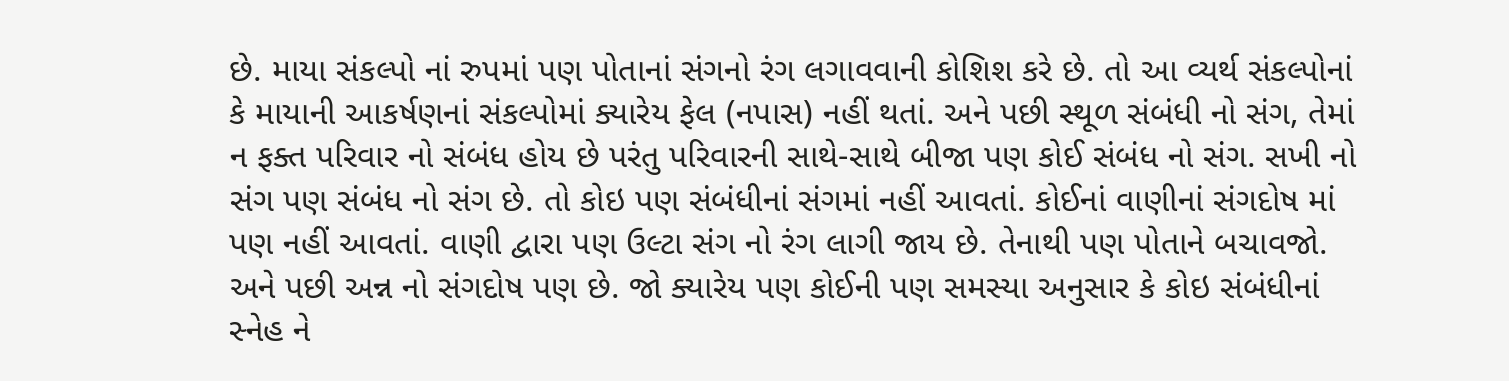છે. માયા સંકલ્પો નાં રુપમાં પણ પોતાનાં સંગનો રંગ લગાવવાની કોશિશ કરે છે. તો આ વ્યર્થ સંકલ્પોનાં કે માયાની આકર્ષણનાં સંકલ્પોમાં ક્યારેય ફેલ (નપાસ) નહીં થતાં. અને પછી સ્થૂળ સંબંધી નો સંગ, તેમાં ન ફક્ત પરિવાર નો સંબંધ હોય છે પરંતુ પરિવારની સાથે-સાથે બીજા પણ કોઈ સંબંધ નો સંગ. સખી નો સંગ પણ સંબંધ નો સંગ છે. તો કોઇ પણ સંબંધીનાં સંગમાં નહીં આવતાં. કોઈનાં વાણીનાં સંગદોષ માં પણ નહીં આવતાં. વાણી દ્વારા પણ ઉલ્ટા સંગ નો રંગ લાગી જાય છે. તેનાથી પણ પોતાને બચાવજો. અને પછી અન્ન નો સંગદોષ પણ છે. જો ક્યારેય પણ કોઈની પણ સમસ્યા અનુસાર કે કોઇ સંબંધીનાં સ્નેહ ને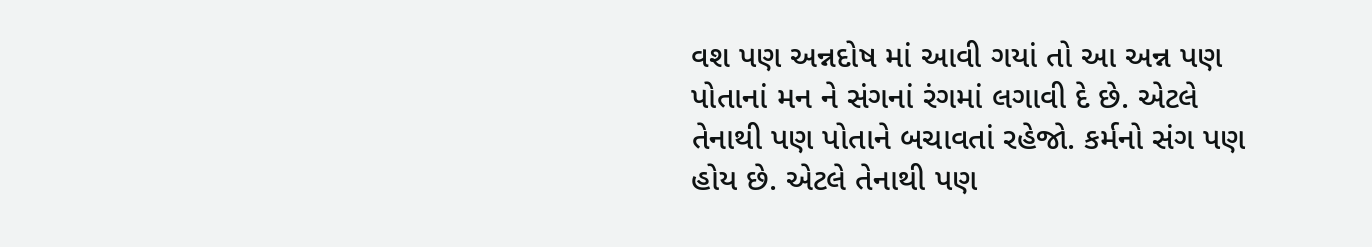વશ પણ અન્નદોષ માં આવી ગયાં તો આ અન્ન પણ પોતાનાં મન ને સંગનાં રંગમાં લગાવી દે છે. એટલે તેનાથી પણ પોતાને બચાવતાં રહેજો. કર્મનો સંગ પણ હોય છે. એટલે તેનાથી પણ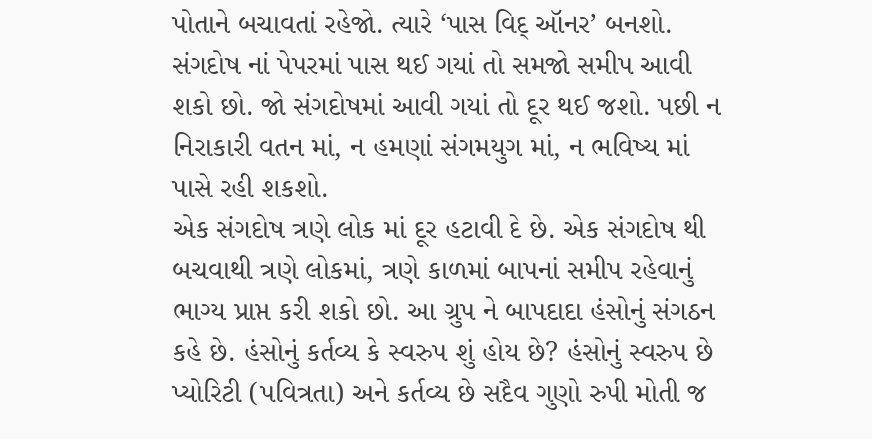પોતાને બચાવતાં રહેજો. ત્યારે ‘પાસ વિદ્ ઑનર’ બનશો. સંગદોષ નાં પેપરમાં પાસ થઈ ગયાં તો સમજો સમીપ આવી શકો છો. જો સંગદોષમાં આવી ગયાં તો દૂર થઈ જશો. પછી ન નિરાકારી વતન માં, ન હમણાં સંગમયુગ માં, ન ભવિષ્ય માં પાસે રહી શકશો.
એક સંગદોષ ત્રણે લોક માં દૂર હટાવી દે છે. એક સંગદોષ થી બચવાથી ત્રણે લોકમાં, ત્રણે કાળમાં બાપનાં સમીપ રહેવાનું ભાગ્ય પ્રાપ્ત કરી શકો છો. આ ગ્રુપ ને બાપદાદા હંસોનું સંગઠન કહે છે. હંસોનું કર્તવ્ય કે સ્વરુપ શું હોય છે? હંસોનું સ્વરુપ છે પ્યોરિટી (પવિત્રતા) અને કર્તવ્ય છે સદૈવ ગુણો રુપી મોતી જ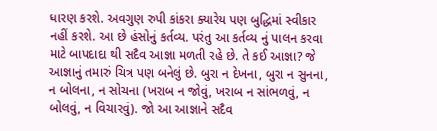ધારણ કરશે. અવગુણ રુપી કાંકરા ક્યારેય પણ બુદ્ધિમાં સ્વીકાર નહીં કરશે. આ છે હંસોનું કર્તવ્ય. પરંતુ આ કર્તવ્ય નું પાલન કરવા માટે બાપદાદા થી સદૈવ આજ્ઞા મળતી રહે છે. તે કઈ આજ્ઞા? જે આજ્ઞાનું તમારું ચિત્ર પણ બનેલું છે. બુરા ન દેખના, બુરા ન સુનના, ન બોલના, ન સોચના (ખરાબ ન જોવું, ખરાબ ન સાંભળવું, ન બોલવું, ન વિચારવું). જો આ આજ્ઞાને સદૈવ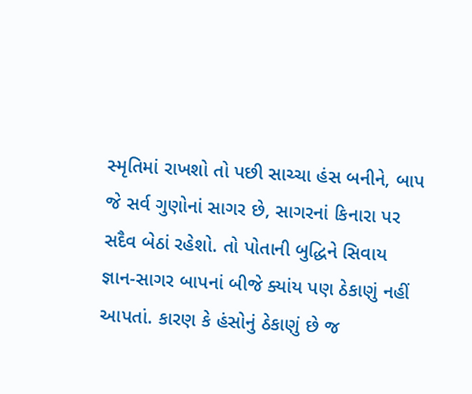સ્મૃતિમાં રાખશો તો પછી સાચ્ચા હંસ બનીને, બાપ જે સર્વ ગુણોનાં સાગર છે, સાગરનાં કિનારા પર સદૈવ બેઠાં રહેશો. તો પોતાની બુદ્ધિને સિવાય જ્ઞાન-સાગર બાપનાં બીજે ક્યાંય પણ ઠેકાણું નહીં આપતાં. કારણ કે હંસોનું ઠેકાણું છે જ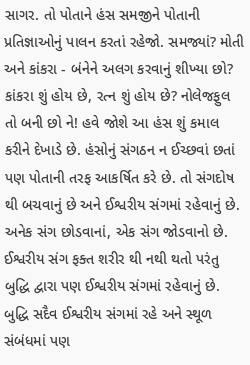સાગર. તો પોતાને હંસ સમજીને પોતાની પ્રતિજ્ઞાઓનું પાલન કરતાં રહેજો. સમજ્યાં? મોતી અને કાંકરા - બંનેને અલગ કરવાનું શીખ્યા છો? કાંકરા શું હોય છે, રત્ન શું હોય છે? નોલેજફુલ તો બની છો ને! હવે જોશે આ હંસ શું કમાલ કરીને દેખાડે છે. હંસોનું સંગઠન ન ઈચ્છવાં છતાં પણ પોતાની તરફ આકર્ષિત કરે છે. તો સંગદોષ થી બચવાનું છે અને ઈશ્વરીય સંગમાં રહેવાનું છે. અનેક સંગ છોડવાનાં, એક સંગ જોડવાનો છે. ઈશ્વરીય સંગ ફક્ત શરીર થી નથી થતો પરંતુ બુદ્ધિ દ્વારા પણ ઈશ્વરીય સંગમાં રહેવાનું છે. બુદ્ધિ સદૈવ ઈશ્વરીય સંગમાં રહે અને સ્થૂળ સંબંધમાં પણ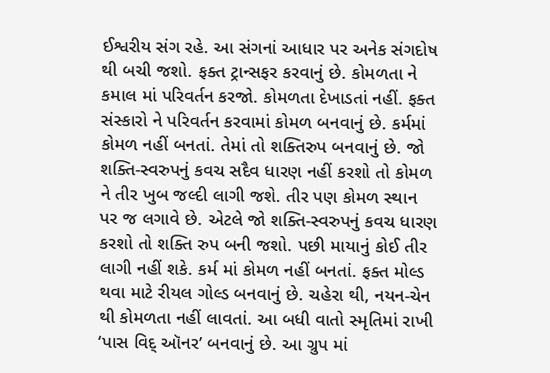ઈશ્વરીય સંગ રહે. આ સંગનાં આધાર પર અનેક સંગદોષ થી બચી જશો. ફક્ત ટ્રાન્સફર કરવાનું છે. કોમળતા ને કમાલ માં પરિવર્તન કરજો. કોમળતા દેખાડતાં નહીં. ફક્ત સંસ્કારો ને પરિવર્તન કરવામાં કોમળ બનવાનું છે. કર્મમાં કોમળ નહીં બનતાં. તેમાં તો શક્તિરુપ બનવાનું છે. જો શક્તિ-સ્વરુપનું કવચ સદૈવ ધારણ નહીં કરશો તો કોમળ ને તીર ખુબ જલ્દી લાગી જશે. તીર પણ કોમળ સ્થાન પર જ લગાવે છે. એટલે જો શક્તિ-સ્વરુપનું કવચ ધારણ કરશો તો શક્તિ રુપ બની જશો. પછી માયાનું કોઈ તીર લાગી નહીં શકે. કર્મ માં કોમળ નહીં બનતાં. ફક્ત મોલ્ડ થવા માટે રીયલ ગોલ્ડ બનવાનું છે. ચહેરા થી, નયન-ચેન થી કોમળતા નહીં લાવતાં. આ બધી વાતો સ્મૃતિમાં રાખી ‘પાસ વિદ્ ઑનર’ બનવાનું છે. આ ગ્રુપ માં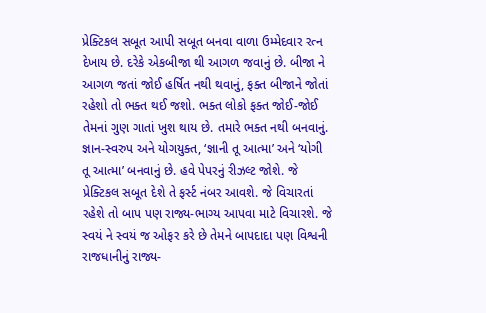પ્રેક્ટિકલ સબૂત આપી સબૂત બનવા વાળા ઉમ્મેદવાર રત્ન દેખાય છે. દરેકે એકબીજા થી આગળ જવાનું છે. બીજા ને આગળ જતાં જોઈ હર્ષિત નથી થવાનું, ફક્ત બીજાને જોતાં રહેશો તો ભક્ત થઈ જશો. ભક્ત લોકો ફક્ત જોઈ-જોઈ તેમનાં ગુણ ગાતાં ખુશ થાય છે. તમારે ભક્ત નથી બનવાનું. જ્ઞાન-સ્વરુપ અને યોગયુક્ત, ‘જ્ઞાની તૂ આત્મા’ અને ‘યોગી તૂ આત્મા’ બનવાનું છે. હવે પેપરનું રીઝલ્ટ જોશે. જે પ્રેક્ટિકલ સબૂત દેશે તે ફર્સ્ટ નંબર આવશે. જે વિચારતાં રહેશે તો બાપ પણ રાજ્ય-ભાગ્ય આપવા માટે વિચારશે. જે સ્વયં ને સ્વયં જ ઓફર કરે છે તેમને બાપદાદા પણ વિશ્વની રાજધાનીનું રાજ્ય-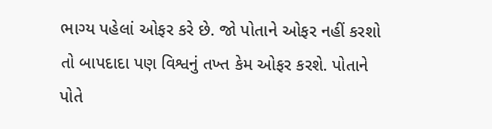ભાગ્ય પહેલાં ઓફર કરે છે. જો પોતાને ઓફર નહીં કરશો તો બાપદાદા પણ વિશ્વનું તખ્ત કેમ ઓફર કરશે. પોતાને પોતે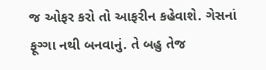જ ઓફર કરો તો આફરીન કહેવાશે. ગેસનાં ફૂગ્ગા નથી બનવાનું. તે બહુ તેજ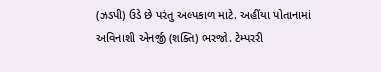(ઝડપી) ઉડે છે પરંતુ અલ્પકાળ માટે. અહીંયા પોતાનામાં અવિનાશી એનર્જી (શક્તિ) ભરજો. ટેમ્પરરી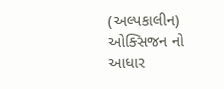(અલ્પકાલીન) ઓક્સિજન નો આધાર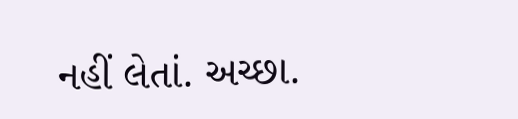નહીં લેતાં. અચ્છા.